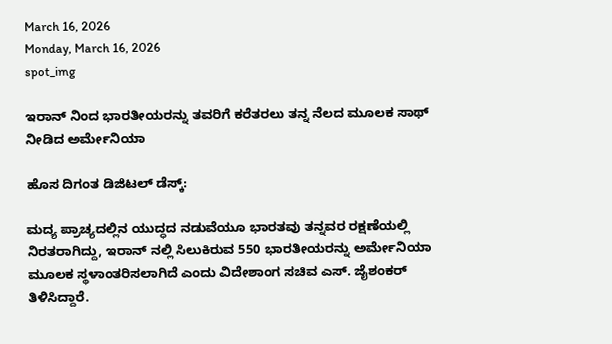March 16, 2026
Monday, March 16, 2026
spot_img

ಇರಾನ್ ನಿಂದ ಭಾರತೀಯರನ್ನು ತವರಿಗೆ ಕರೆತರಲು ತನ್ನ ನೆಲದ ಮೂಲಕ ಸಾಥ್ ನೀಡಿದ ಅರ್ಮೇನಿಯಾ

ಹೊಸ ದಿಗಂತ ಡಿಜಿಟಲ್ ಡೆಸ್ಕ್:

ಮದ್ಯ ಪ್ರಾಚ್ಯದಲ್ಲಿನ ಯುದ್ಧದ ನಡುವೆಯೂ ಭಾರತವು ತನ್ನವರ ರಕ್ಷಣೆಯಲ್ಲಿ ನಿರತರಾಗಿದ್ದು, ಇರಾನ್ ನಲ್ಲಿ ಸಿಲುಕಿರುವ 550 ಭಾರತೀಯರನ್ನು ಅರ್ಮೇನಿಯಾ ಮೂಲಕ ಸ್ಥಳಾಂತರಿಸಲಾಗಿದೆ ಎಂದು ವಿದೇಶಾಂಗ ಸಚಿವ ಎಸ್. ಜೈಶಂಕರ್ ತಿಳಿಸಿದ್ದಾರೆ.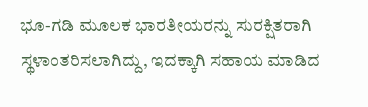ಭೂ-ಗಡಿ ಮೂಲಕ ಭಾರತೀಯರನ್ನು ಸುರಕ್ಷಿತರಾಗಿ ಸ್ಥಳಾಂತರಿಸಲಾಗಿದ್ದು, ಇದಕ್ಕಾಗಿ ಸಹಾಯ ಮಾಡಿದ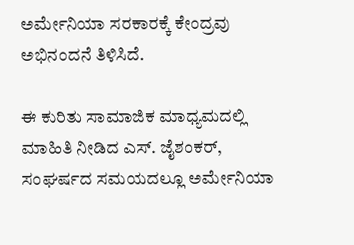ಅರ್ಮೇನಿಯಾ ಸರಕಾರಕ್ಕೆ ಕೇಂದ್ರವು ಅಭಿನಂದನೆ ತಿಳಿಸಿದೆ.

ಈ ಕುರಿತು ಸಾಮಾಜಿಕ ಮಾಧ್ಯಮದಲ್ಲಿ ಮಾಹಿತಿ ನೀಡಿದ ಎಸ್. ಜೈಶಂಕರ್, ಸಂಘರ್ಷದ ಸಮಯದಲ್ಲೂ ಅರ್ಮೇನಿಯಾ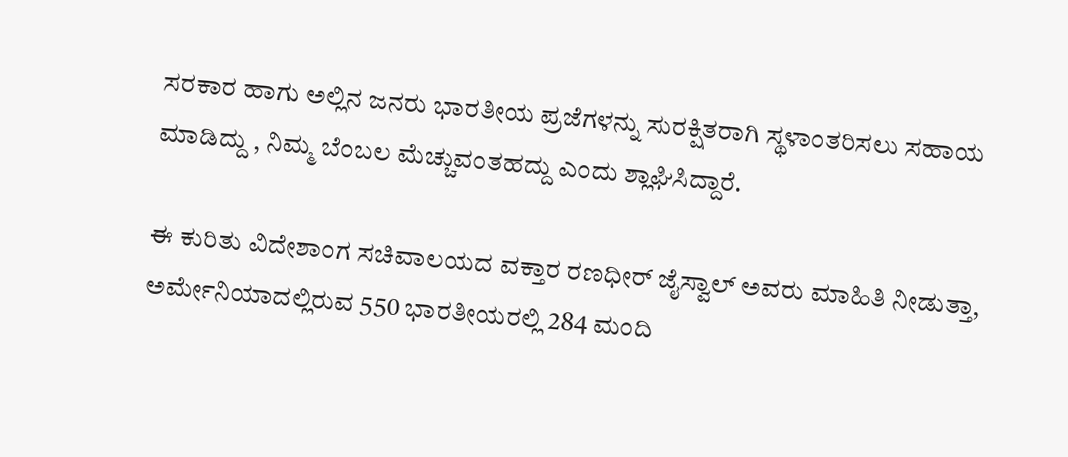ಸರಕಾರ ಹಾಗು ಅಲ್ಲಿನ ಜನರು ಭಾರತೀಯ ಪ್ರಜೆಗಳನ್ನು ಸುರಕ್ಷಿತರಾಗಿ ಸ್ಥಳಾಂತರಿಸಲು ಸಹಾಯ ಮಾಡಿದ್ದು , ನಿಮ್ಮ ಬೆಂಬಲ ಮೆಚ್ಚುವಂತಹದ್ದು ಎಂದು ಶ್ಲಾಘಿಸಿದ್ದಾರೆ.

ಈ ಕುರಿತು ವಿದೇಶಾಂಗ ಸಚಿವಾಲಯದ ವಕ್ತಾರ ರಣಧೀರ್ ಜೈಸ್ವಾಲ್ ಅವರು ಮಾಹಿತಿ ನೀಡುತ್ತಾ, ಅರ್ಮೇನಿಯಾದಲ್ಲಿರುವ 550 ಭಾರತೀಯರಲ್ಲಿ 284 ಮಂದಿ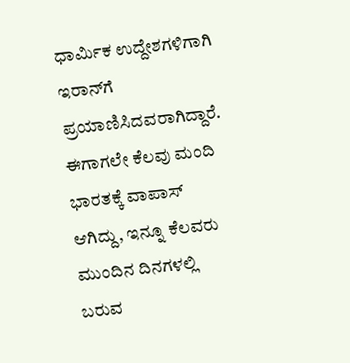ಧಾರ್ಮಿಕ ಉದ್ದೇಶಗಳಿಗಾಗಿ ಇರಾನ್‌ಗೆ ಪ್ರಯಾಣಿಸಿದವರಾಗಿದ್ದಾರೆ. ಈಗಾಗಲೇ ಕೆಲವು ಮಂದಿ ಭಾರತಕ್ಕೆ ವಾಪಾಸ್ ಆಗಿದ್ದು, ಇನ್ನೂ ಕೆಲವರು ಮುಂದಿನ ದಿನಗಳಲ್ಲಿ ಬರುವ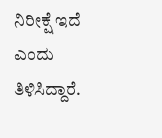ನಿರೀಕ್ಷೆ ಇದೆ ಎಂದು ತಿಳಿಸಿದ್ದಾರೆ.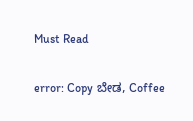Must Read

error: Copy ಬೇಡ, Coffee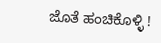ಜೊತೆ ಹಂಚಿಕೊಳ್ಳಿ !